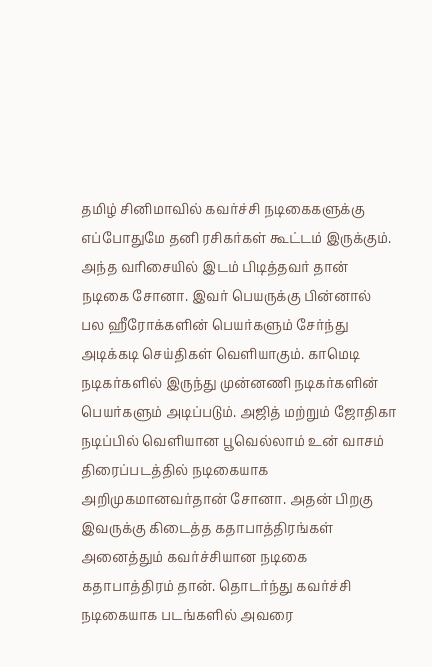தமிழ் சினிமாவில் கவர்ச்சி நடிகைகளுக்கு எப்போதுமே தனி ரசிகர்கள் கூட்டம் இருக்கும். அந்த வரிசையில் இடம் பிடித்தவர் தான் நடிகை சோனா. இவர் பெயருக்கு பின்னால் பல ஹீரோக்களின் பெயர்களும் சேர்ந்து அடிக்கடி செய்திகள் வெளியாகும். காமெடி நடிகர்களில் இருந்து முன்னணி நடிகர்களின் பெயர்களும் அடிப்படும். அஜித் மற்றும் ஜோதிகா நடிப்பில் வெளியான பூவெல்லாம் உன் வாசம் திரைப்படத்தில் நடிகையாக அறிமுகமானவர்தான் சோனா. அதன் பிறகு இவருக்கு கிடைத்த கதாபாத்திரங்கள் அனைத்தும் கவர்ச்சியான நடிகை கதாபாத்திரம் தான். தொடர்ந்து கவர்ச்சி நடிகையாக படங்களில் அவரை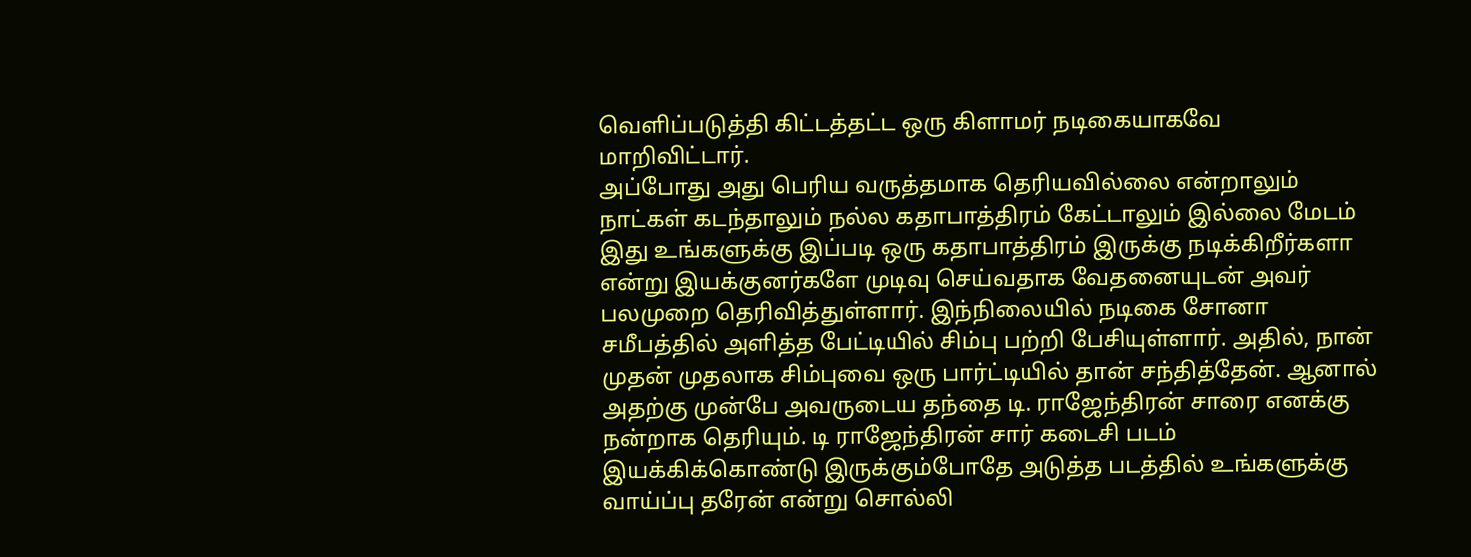வெளிப்படுத்தி கிட்டத்தட்ட ஒரு கிளாமர் நடிகையாகவே மாறிவிட்டார்.
அப்போது அது பெரிய வருத்தமாக தெரியவில்லை என்றாலும் நாட்கள் கடந்தாலும் நல்ல கதாபாத்திரம் கேட்டாலும் இல்லை மேடம் இது உங்களுக்கு இப்படி ஒரு கதாபாத்திரம் இருக்கு நடிக்கிறீர்களா என்று இயக்குனர்களே முடிவு செய்வதாக வேதனையுடன் அவர் பலமுறை தெரிவித்துள்ளார். இந்நிலையில் நடிகை சோனா சமீபத்தில் அளித்த பேட்டியில் சிம்பு பற்றி பேசியுள்ளார். அதில், நான் முதன் முதலாக சிம்புவை ஒரு பார்ட்டியில் தான் சந்தித்தேன். ஆனால் அதற்கு முன்பே அவருடைய தந்தை டி. ராஜேந்திரன் சாரை எனக்கு நன்றாக தெரியும். டி ராஜேந்திரன் சார் கடைசி படம் இயக்கிக்கொண்டு இருக்கும்போதே அடுத்த படத்தில் உங்களுக்கு வாய்ப்பு தரேன் என்று சொல்லி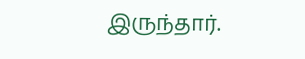இருந்தார்.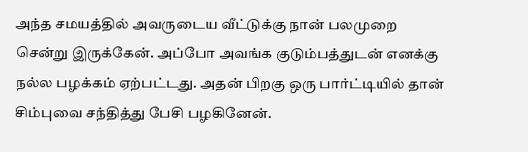அந்த சமயத்தில் அவருடைய வீட்டுக்கு நான் பலமுறை சென்று இருக்கேன். அப்போ அவங்க குடும்பத்துடன் எனக்கு நல்ல பழக்கம் ஏற்பட்டது. அதன் பிறகு ஒரு பார்ட்டியில் தான் சிம்புவை சந்தித்து பேசி பழகினேன்.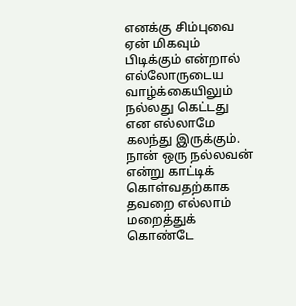எனக்கு சிம்புவை ஏன் மிகவும் பிடிக்கும் என்றால் எல்லோருடைய வாழ்க்கையிலும் நல்லது கெட்டது என எல்லாமே கலந்து இருக்கும். நான் ஒரு நல்லவன் என்று காட்டிக் கொள்வதற்காக தவறை எல்லாம் மறைத்துக் கொண்டே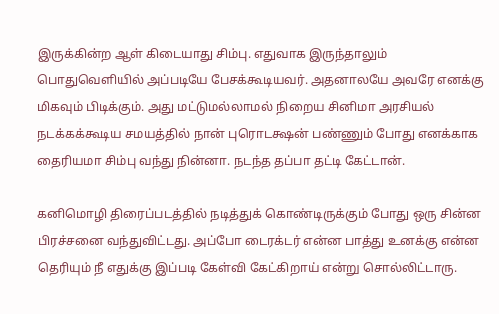இருக்கின்ற ஆள் கிடையாது சிம்பு. எதுவாக இருந்தாலும் பொதுவெளியில் அப்படியே பேசக்கூடியவர். அதனாலயே அவரே எனக்கு மிகவும் பிடிக்கும். அது மட்டுமல்லாமல் நிறைய சினிமா அரசியல் நடக்கக்கூடிய சமயத்தில் நான் புரொடக்ஷன் பண்ணும் போது எனக்காக தைரியமா சிம்பு வந்து நின்னா. நடந்த தப்பா தட்டி கேட்டான்.

கனிமொழி திரைப்படத்தில் நடித்துக் கொண்டிருக்கும் போது ஒரு சின்ன பிரச்சனை வந்துவிட்டது. அப்போ டைரக்டர் என்ன பாத்து உனக்கு என்ன தெரியும் நீ எதுக்கு இப்படி கேள்வி கேட்கிறாய் என்று சொல்லிட்டாரு.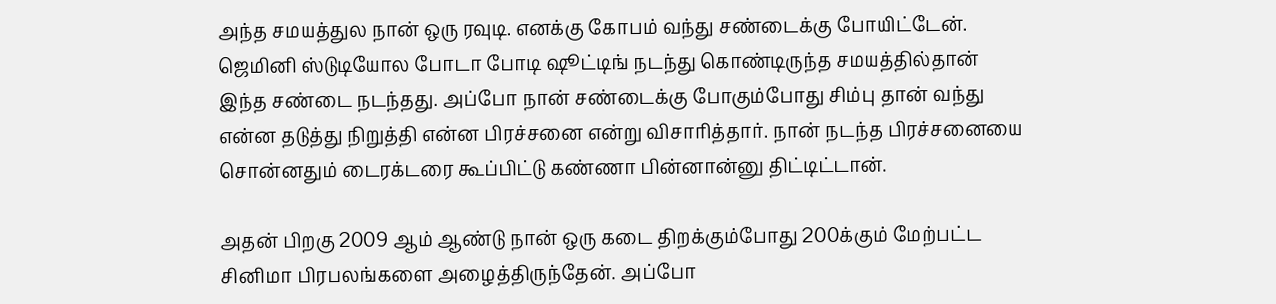அந்த சமயத்துல நான் ஒரு ரவுடி. எனக்கு கோபம் வந்து சண்டைக்கு போயிட்டேன். ஜெமினி ஸ்டுடியோல போடா போடி ஷூட்டிங் நடந்து கொண்டிருந்த சமயத்தில்தான் இந்த சண்டை நடந்தது. அப்போ நான் சண்டைக்கு போகும்போது சிம்பு தான் வந்து என்ன தடுத்து நிறுத்தி என்ன பிரச்சனை என்று விசாரித்தார். நான் நடந்த பிரச்சனையை சொன்னதும் டைரக்டரை கூப்பிட்டு கண்ணா பின்னான்னு திட்டிட்டான்.

அதன் பிறகு 2009 ஆம் ஆண்டு நான் ஒரு கடை திறக்கும்போது 200க்கும் மேற்பட்ட சினிமா பிரபலங்களை அழைத்திருந்தேன். அப்போ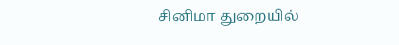சினிமா துறையில்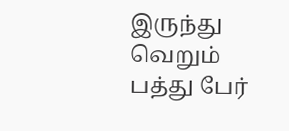இருந்து வெறும் பத்து பேர்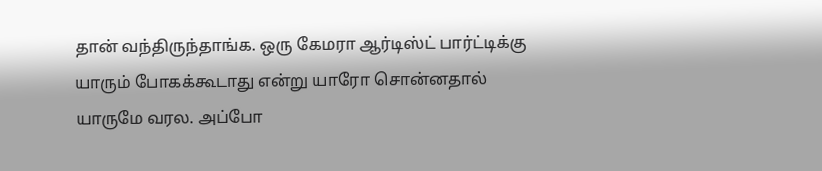தான் வந்திருந்தாங்க. ஒரு கேமரா ஆர்டிஸ்ட் பார்ட்டிக்கு யாரும் போகக்கூடாது என்று யாரோ சொன்னதால் யாருமே வரல. அப்போ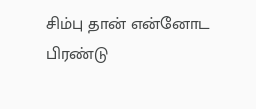சிம்பு தான் என்னோட பிரண்டு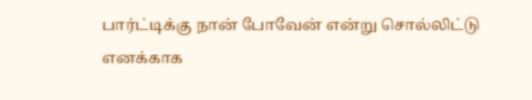பார்ட்டிக்கு நான் போவேன் என்று சொல்லிட்டு எனக்காக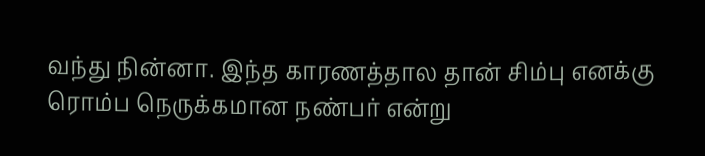வந்து நின்னா. இந்த காரணத்தால தான் சிம்பு எனக்கு ரொம்ப நெருக்கமான நண்பர் என்று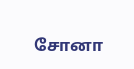சோனா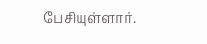பேசியுள்ளார்.